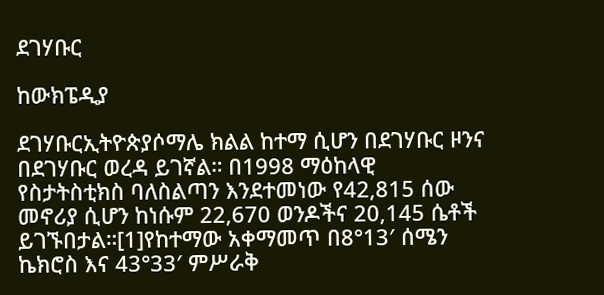ደገሃቡር

ከውክፔዲያ

ደገሃቡርኢትዮጵያሶማሌ ክልል ከተማ ሲሆን በደገሃቡር ዞንና በደገሃቡር ወረዳ ይገኛል። በ1998 ማዕከላዊ የስታትስቲክስ ባለስልጣን እንደተመነው የ42,815 ሰው መኖሪያ ሲሆን ከነሱም 22,670 ወንዶችና 20,145 ሴቶች ይገኙበታል።[1]የከተማው አቀማመጥ በ8°13′ ሰሜን ኬክሮስ እና 43°33′ ምሥራቅ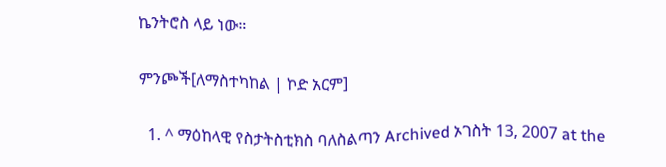ኬንትሮስ ላይ ነው።

ምንጮች[ለማስተካከል | ኮድ አርም]

  1. ^ ማዕከላዊ የስታትስቲክስ ባለስልጣን Archived ኦገስት 13, 2007 at the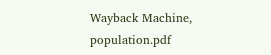Wayback Machine, population.pdf